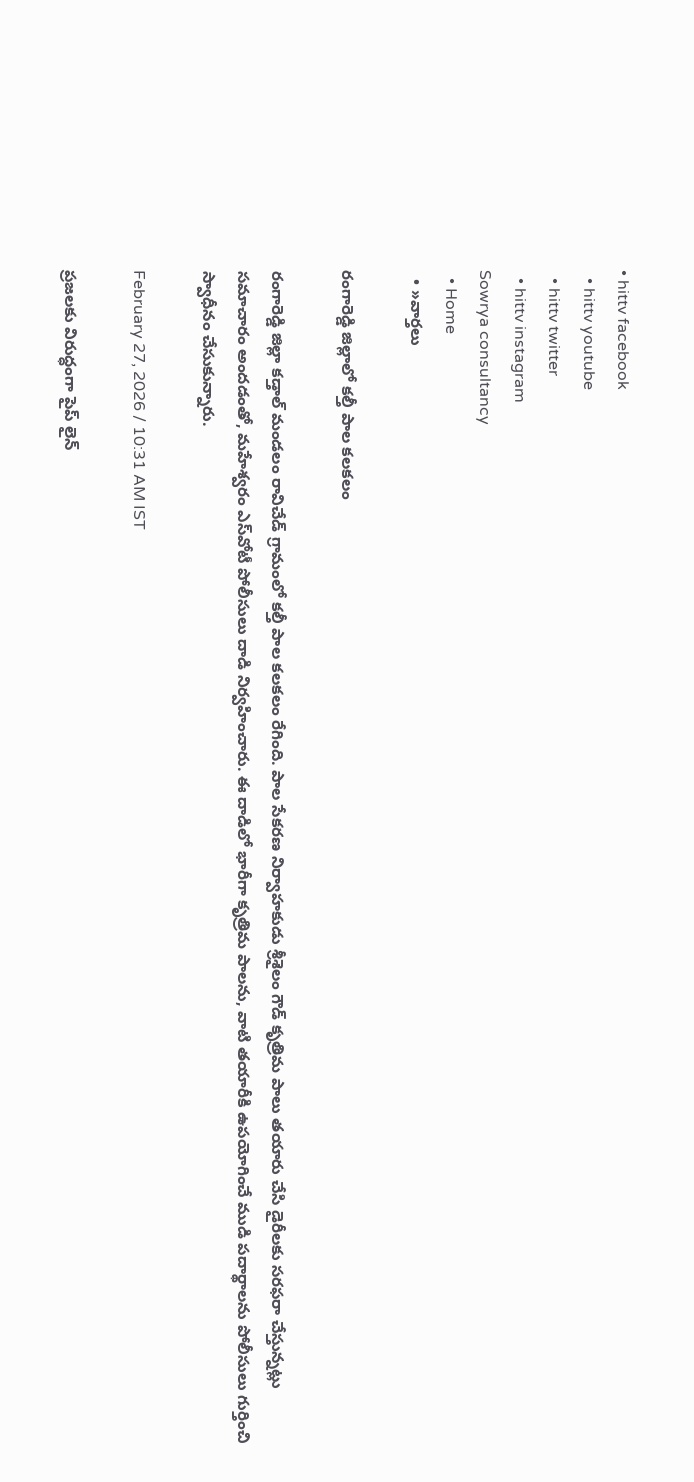• hittv facebook
  • hittv youtube
  • hittv twitter
  • hittv instagram
Sowrya consultancy
  • Home
  • »వార్తలు

రంగారెడ్డి జిల్లాలో కల్తీ పాల కలకలం

రంగారెడ్డి జిల్లా కడ్తాల్ మండలం రావిచేడ్ గ్రామంలో కల్తీ పాల కలకలం రేగింది. పాల సేకరణ నిర్వాహకుడు శ్రీశైలం గౌడ్ కృత్రిమ పాలు తయారు చేసి డైరీలకు సరఫరా చేస్తున్నట్లు సమాచారం అందడంతో, మహేశ్వరం ఎస్‌వోటీ పోలీసులు దాడి నిర్వహించారు. ఈ దాడిలో భారీగా కృత్రిమ పాలను, వాటి తయారీకి ఉపయోగించే ముడి పదార్థాలను పోలీసులు గుర్తించి స్వాధీనం చేసుకున్నారు.

February 27, 2026 / 10:31 AM IST

ప్రజలకు విరుద్ధంగా పైప్ లైన్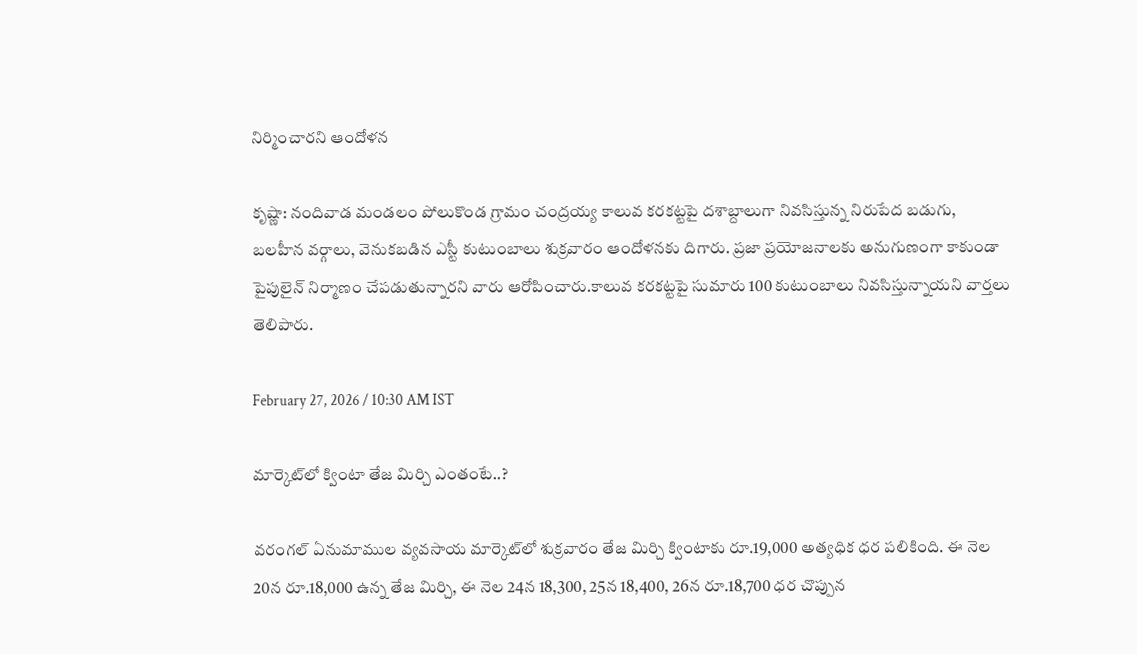నిర్మించారని ఆందోళన

కృష్ణా: నందివాడ మండలం పోలుకొండ గ్రామం చంద్రయ్య కాలువ కరకట్టపై దశాబ్దాలుగా నివసిస్తున్న నిరుపేద బడుగు, బలహీన వర్గాలు, వెనుకబడిన ఎస్టీ కుటుంబాలు శుక్రవారం ఆందోళనకు దిగారు. ప్రజా ప్రయోజనాలకు అనుగుణంగా కాకుండా పైపులైన్ నిర్మాణం చేపడుతున్నారని వారు ఆరోపించారు.కాలువ కరకట్టపై సుమారు 100 కుటుంబాలు నివసిస్తున్నాయని వార్తలు తెలిపారు.

February 27, 2026 / 10:30 AM IST

మార్కెట్‌లో క్వింటా తేజ మిర్చి ఎంతంటే..?

వరంగల్ ఏనుమాముల వ్యవసాయ మార్కెట్‌లో శుక్రవారం తేజ మిర్చి క్వింటాకు రూ.19,000 అత్యధిక ధర పలికింది. ఈ నెల 20న రూ.18,000 ఉన్న తేజ మిర్చి, ఈ నెల 24న 18,300, 25న 18,400, 26న రూ.18,700 ధర చొప్పున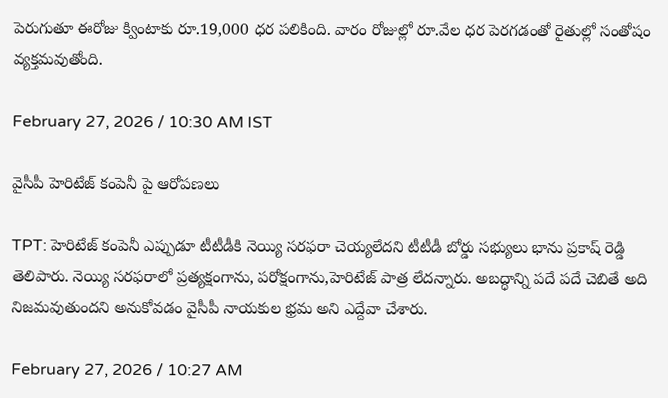పెరుగుతూ ఈరోజు క్వింటాకు రూ.19,000 ధర పలికింది. వారం రోజుల్లో రూ.వేల ధర పెరగడంతో రైతుల్లో సంతోషం వ్యక్తమవుతోంది.

February 27, 2026 / 10:30 AM IST

వైసీపీ హెరిటేజ్ కంపెనీ పై ఆరోపణలు

TPT: హెరిటేజ్ కంపెనీ ఎప్పుడూ టీటీడీకి నెయ్యి సరఫరా చెయ్యలేదని టీటీడీ బోర్డు సభ్యులు భాను ప్రకాష్ రెడ్డి తెలిపారు. నెయ్యి సరఫరాలో ప్రత్యక్షంగాను, పరోక్షంగాను,హెరిటేజ్ పాత్ర లేదన్నారు. అబద్ధాన్ని పదే పదే చెబితే అది నిజమవుతుందని అనుకోవడం వైసీపీ నాయకుల భ్రమ అని ఎద్దేవా చేశారు.

February 27, 2026 / 10:27 AM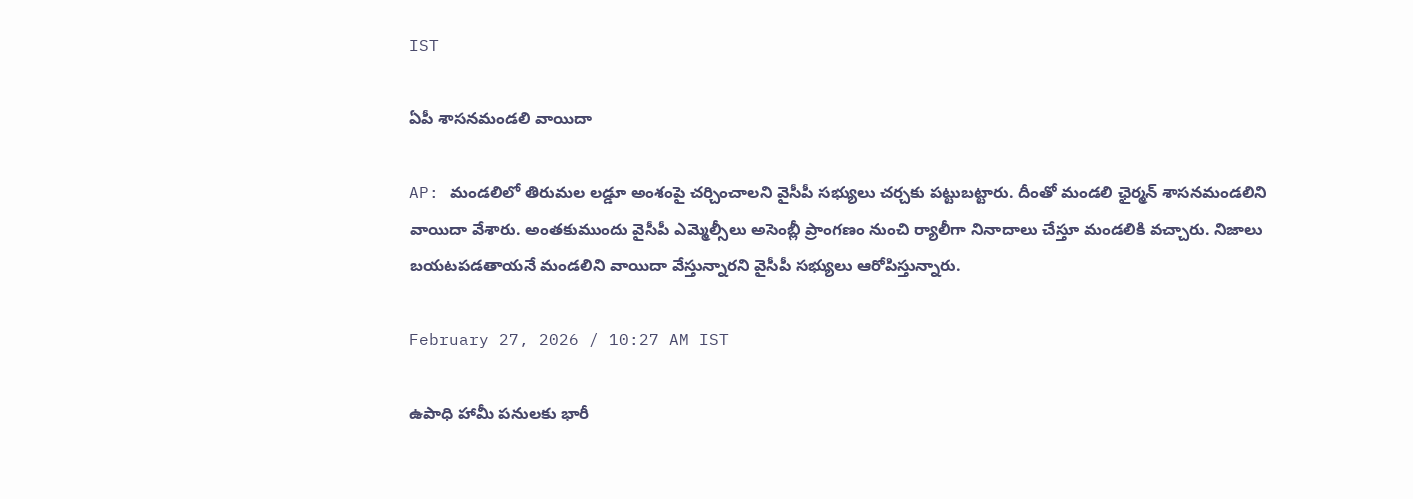IST

ఏపీ శాసనమండలి వాయిదా

AP: మండలిలో తిరుమల లడ్డూ అంశంపై చర్చించాలని వైసీపీ సభ్యులు చర్చకు పట్టుబట్టారు. దీంతో మండలి ఛైర్మన్ శాసనమండలిని వాయిదా వేశారు. అంతకుముందు వైసీపీ ఎమ్మెల్సీలు అసెంబ్లీ ప్రాంగణం నుంచి ర్యాలీగా నినాదాలు చేస్తూ మండలికి వచ్చారు. నిజాలు బయటపడతాయనే మండలిని వాయిదా వేస్తున్నారని వైసీపీ సభ్యులు ఆరోపిస్తున్నారు.

February 27, 2026 / 10:27 AM IST

ఉపాధి హామీ పనులకు భారీ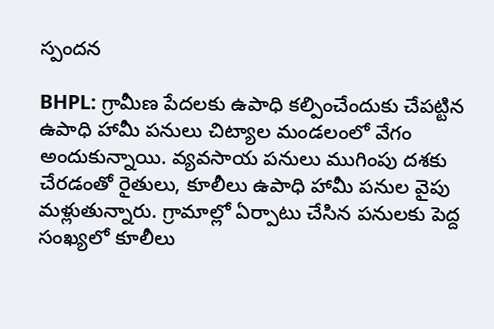స్పందన

BHPL: గ్రామీణ పేదలకు ఉపాధి కల్పించేందుకు చేపట్టిన ఉపాధి హామీ పనులు చిట్యాల మండలంలో వేగం అందుకున్నాయి. వ్యవసాయ పనులు ముగింపు దశకు చేరడంతో రైతులు, కూలీలు ఉపాధి హామీ పనుల వైపు మళ్లుతున్నారు. గ్రామాల్లో ఏర్పాటు చేసిన పనులకు పెద్ద సంఖ్యలో కూలీలు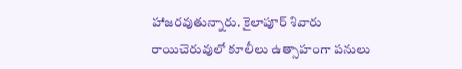హాజరవుతున్నారు. కైలాపూర్ శివారు రాయిచెరువులో కూలీలు ఉత్సాహంగా పనులు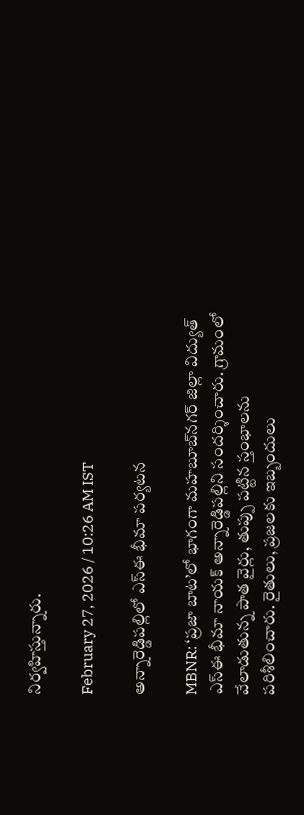నిర్వహిస్తున్నారు.

February 27, 2026 / 10:26 AM IST

అన్నారెడ్డిపల్లిలో ఎస్ఈ భీమా పర్యటన

MBNR: ‘ప్రజా బాట’లో భాగంగా మహబూబ్‌నగర్ జిల్లా విద్యుత్ ఎస్ఈ భీమా నాయక్ అన్నారెడ్డిపల్లిని సందర్శించారు. గ్రామంలో వేలాడుతున్న పాత వైర్లు, తుప్పు పట్టిన స్తంభాలను పరిశీలించారు. రైతులు, ప్రజలకు ఇబ్బందులు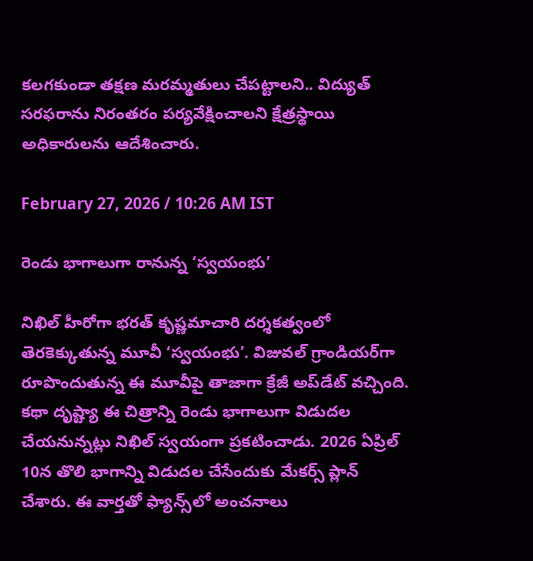కలగకుండా తక్షణ మరమ్మతులు చేపట్టాలని.. విద్యుత్ సరఫరాను నిరంతరం పర్యవేక్షించాలని క్షేత్రస్థాయి అధికారులను ఆదేశించారు.

February 27, 2026 / 10:26 AM IST

రెండు భాగాలుగా రానున్న ‘స్వయంభు’

నిఖిల్ హీరోగా భరత్ కృష్ణమాచారి దర్శకత్వంలో తెరకెక్కుతున్న మూవీ ‘స్వయంభు’. విజువల్ గ్రాండియర్‌గా రూపొందుతున్న ఈ మూవీపై తాజాగా క్రేజీ అప్‌డేట్ వచ్చింది. కథా దృష్ట్యా ఈ చిత్రాన్ని రెండు భాగాలుగా విడుదల చేయనున్నట్లు నిఖిల్ స్వయంగా ప్రకటించాడు. 2026 ఏప్రిల్ 10న తొలి భాగాన్ని విడుదల చేసేందుకు మేకర్స్ ప్లాన్ చేశారు. ఈ వార్తతో ఫ్యాన్స్‌లో అంచనాలు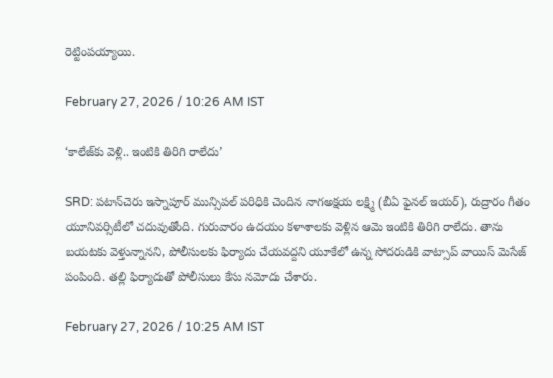రెట్టింపయ్యాయి.

February 27, 2026 / 10:26 AM IST

‘కాలేజ్‌కు వెళ్లి.. ఇంటికి తిరిగి రాలేదు’

SRD: పటాన్‌చెరు ఇస్నాపూర్ మున్సిపల్ పరిధికి చెందిన నాగఅక్షయ లక్ష్మి (బీఏ ఫైనల్ ఇయర్), రుద్రారం గీతం యూనివర్సిటీలో చదువుతోంది. గురువారం ఉదయం కళాశాలకు వెళ్లిన ఆమె ఇంటికి తిరిగి రాలేదు. తాను బయటకు వెళ్తున్నానని, పోలీసులకు ఫిర్యాదు చేయవద్దని యూకేలో ఉన్న సోదరుడికి వాట్సాప్ వాయిస్ మెసేజ్ పంపింది. తల్లి ఫిర్యాదుతో పోలీసులు కేసు నమోదు చేశారు.

February 27, 2026 / 10:25 AM IST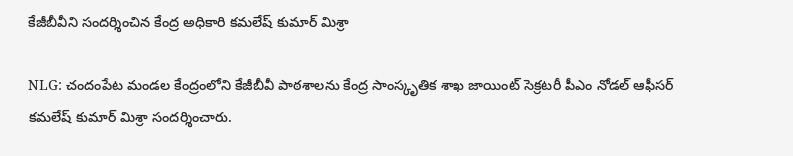కేజీబీవీని సందర్శించిన కేంద్ర అధికారి కమలేష్ కుమార్ మిశ్రా

NLG: చందంపేట మండల కేంద్రంలోని కేజీబీవీ పాఠశాలను కేంద్ర సాంస్కృతిక శాఖ జాయింట్ సెక్రటరీ పీఎం నోడల్ ఆఫీసర్ కమలేష్ కుమార్ మిశ్రా సందర్శించారు.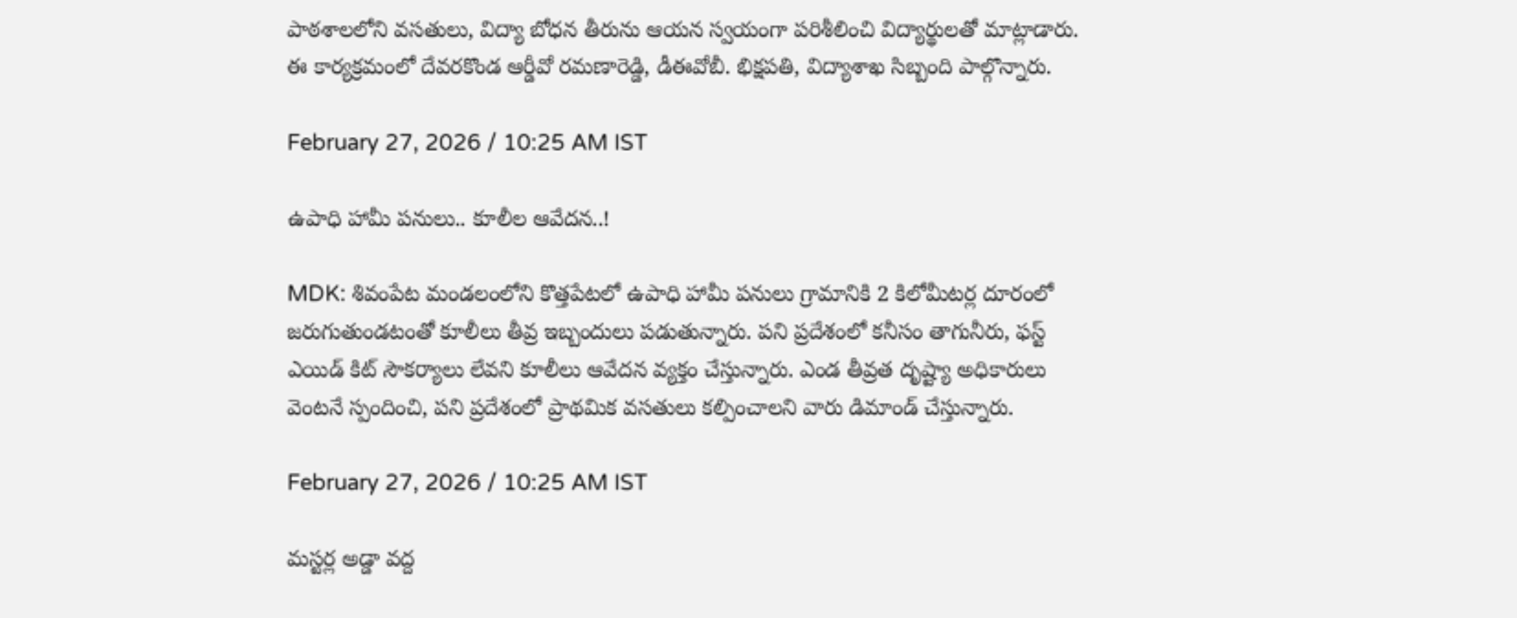పాఠశాలలోని వసతులు, విద్యా బోధన తీరును ఆయన స్వయంగా పరిశీలించి విద్యార్థులతో మాట్లాడారు. ఈ కార్యక్రమంలో దేవరకొండ ఆర్డీవో రమణారెడ్డి, డీఈవోబీ. భిక్షపతి, విద్యాశాఖ సిబ్బంది పాల్గొన్నారు.

February 27, 2026 / 10:25 AM IST

ఉపాధి హామీ పనులు.. కూలీల ఆవేదన..!

MDK: శివంపేట మండలంలోని కొత్తపేటలో ఉపాధి హామీ పనులు గ్రామానికి 2 కిలోమీటర్ల దూరంలో జరుగుతుండటంతో కూలీలు తీవ్ర ఇబ్బందులు పడుతున్నారు. పని ప్రదేశంలో కనీసం తాగునీరు, ఫస్ట్ ఎయిడ్ కిట్ సౌకర్యాలు లేవని కూలీలు ఆవేదన వ్యక్తం చేస్తున్నారు. ఎండ తీవ్రత దృష్ట్యా అధికారులు వెంటనే స్పందించి, పని ప్రదేశంలో ప్రాథమిక వసతులు కల్పించాలని వారు డిమాండ్ చేస్తున్నారు.

February 27, 2026 / 10:25 AM IST

మస్టర్ల అడ్డా వద్ద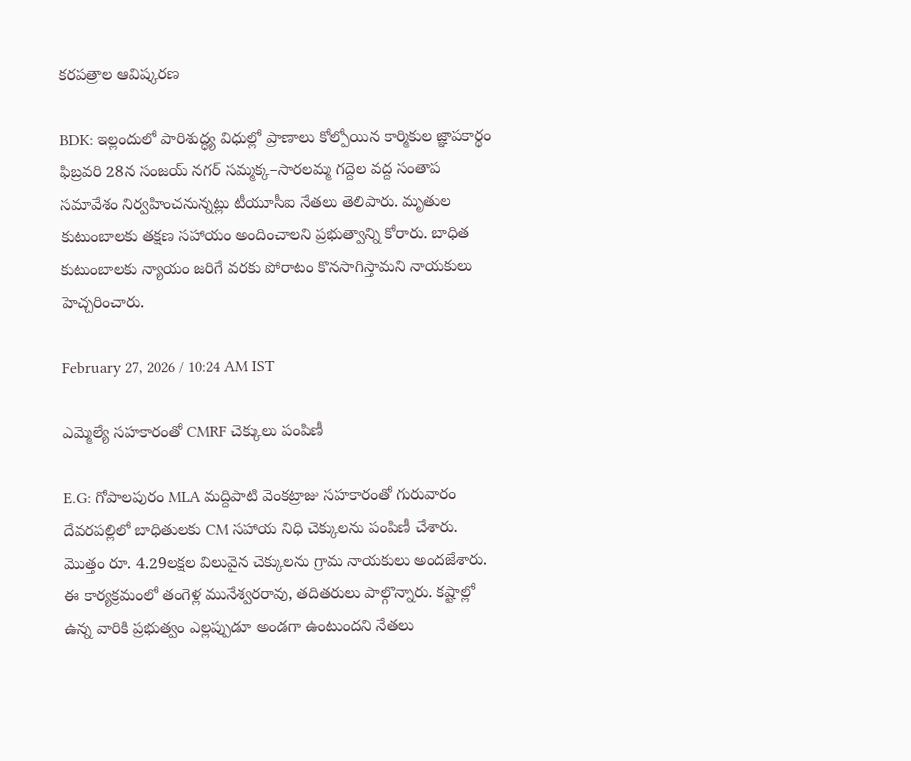కరపత్రాల ఆవిష్కరణ

BDK: ఇల్లందులో పారిశుద్ధ్య విధుల్లో ప్రాణాలు కోల్పోయిన కార్మికుల జ్ఞాపకార్థం ఫిబ్రవరి 28న సంజయ్ నగర్ సమ్మక్క–సారలమ్మ గద్దెల వద్ద సంతాప సమావేశం నిర్వహించనున్నట్లు టీయూసీఐ నేతలు తెలిపారు. మృతుల కుటుంబాలకు తక్షణ సహాయం అందించాలని ప్రభుత్వాన్ని కోరారు. బాధిత కుటుంబాలకు న్యాయం జరిగే వరకు పోరాటం కొనసాగిస్తామని నాయకులు హెచ్చరించారు.

February 27, 2026 / 10:24 AM IST

ఎమ్మెల్యే సహకారంతో CMRF చెక్కులు పంపిణీ

E.G: గోపాలపురం MLA మద్దిపాటి వెంకట్రాజు సహకారంతో గురువారం దేవరపల్లిలో బాధితులకు CM సహాయ నిధి చెక్కులను పంపిణీ చేశారు. మొత్తం రూ. 4.29లక్షల విలువైన చెక్కులను గ్రామ నాయకులు అందజేశారు. ఈ కార్యక్రమంలో తంగెళ్ల మునేశ్వరరావు, తదితరులు పాల్గొన్నారు. కష్టాల్లో ఉన్న వారికి ప్రభుత్వం ఎల్లప్పుడూ అండగా ఉంటుందని నేతలు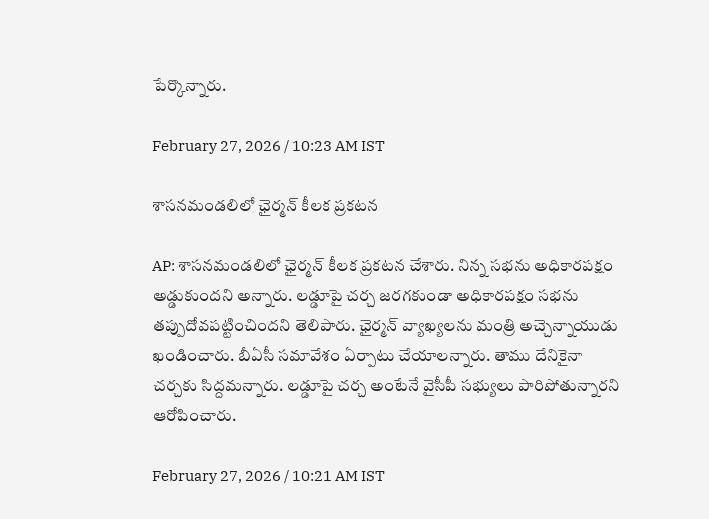పేర్కొన్నారు.

February 27, 2026 / 10:23 AM IST

శాసనమండలిలో ఛైర్మన్ కీలక ప్రకటన

AP: శాసనమండలిలో ఛైర్మన్ కీలక ప్రకటన చేశారు. నిన్న సభను అధికారపక్షం అడ్డుకుందని అన్నారు. లడ్డూపై చర్చ జరగకుండా అధికారపక్షం సభను తప్పుదోవపట్టించిందని తెలిపారు. ఛైర్మన్ వ్యాఖ్యలను మంత్రి అచ్చెన్నాయుడు ఖండించారు. బీఏసీ సమావేశం ఏర్పాటు చేయాలన్నారు. తాము దేనికైనా చర్చకు సిద్దమన్నారు. లడ్డూపై చర్చ అంటేనే వైసీపీ సభ్యులు పారిపోతున్నారని ఆరోపించారు.

February 27, 2026 / 10:21 AM IST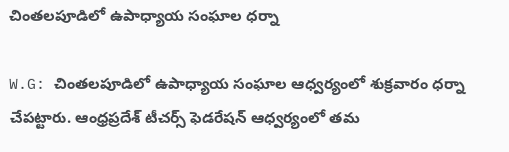చింతలపూడిలో ఉపాధ్యాయ సంఘాల ధర్నా

W.G: చింతలపూడిలో ఉపాధ్యాయ సంఘాల ఆధ్వర్యంలో శుక్రవారం ధర్నా చేపట్టారు. ఆంధ్రప్రదేశ్ టీచర్స్ ఫెడరేషన్ ఆధ్వర్యంలో తమ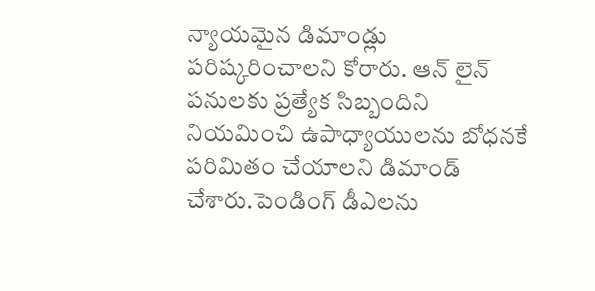న్యాయమైన డిమాండ్లు పరిష్కరించాలని కోరారు. ఆన్ లైన్ పనులకు ప్రత్యేక సిబ్బందిని నియమించి ఉపాధ్యాయులను బోధనకే పరిమితం చేయాలని డిమాండ్ చేశారు.పెండింగ్ డీఎలను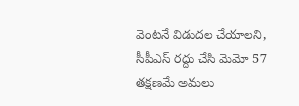వెంటనే విడుదల చేయాలని, సీపీఎస్ రద్దు చేసి మెమో 57 తక్షణమే అమలు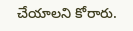చేయాలని కోరారు.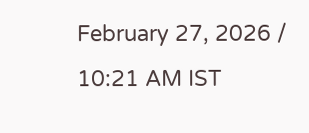February 27, 2026 / 10:21 AM IST